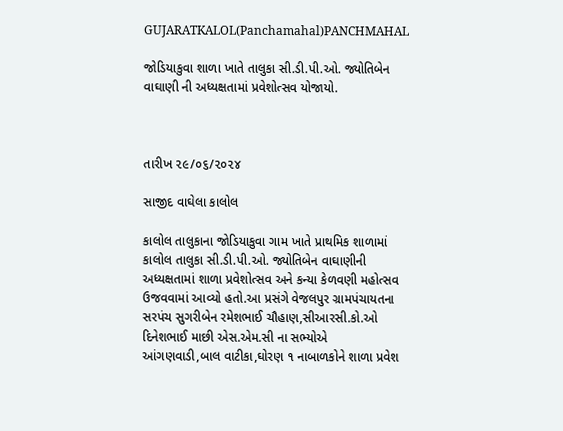GUJARATKALOL(Panchamahal)PANCHMAHAL

જોડિયાકુવા શાળા ખાતે તાલુકા સી.ડી.પી.ઓ. જ્યોતિબેન વાઘાણી ની અધ્યક્ષતામાં પ્રવેશોત્સવ યોજાયો.



તારીખ ૨૯/૦૬/૨૦૨૪

સાજીદ વાઘેલા કાલોલ

કાલોલ તાલુકાના જોડિયાકુવા ગામ ખાતે પ્રાથમિક શાળામાં કાલોલ તાલુકા સી.ડી.પી.ઓ. જ્યોતિબેન વાઘાણીની અધ્યક્ષતામાં શાળા પ્રવેશોત્સવ અને કન્યા કેળવણી મહોત્સવ ઉજવવામાં આવ્યો હતો.આ પ્રસંગે વેજલપુર ગ્રામપંચાયતના સરપંચ સુગરીબેન રમેશભાઈ ચૌહાણ,સીઆરસી.કો.ઓ દિનેશભાઈ માછી એસ.એમ.સી ના સભ્યોએ આંગણવાડી,બાલ વાટીકા,ઘોરણ ૧ નાબાળકોને શાળા પ્રવેશ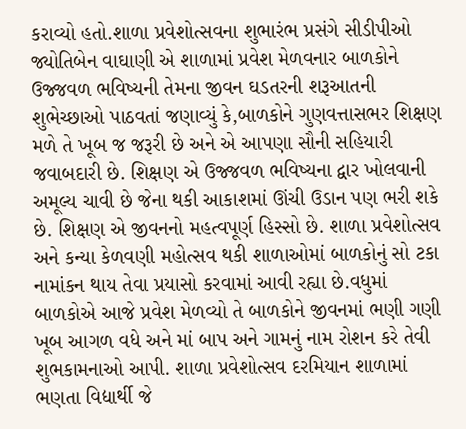કરાવ્યો હતો.શાળા પ્રવેશોત્સવના શુભારંભ પ્રસંગે સીડીપીઓ જ્યોતિબેન વાઘાણી એ શાળામાં પ્રવેશ મેળવનાર બાળકોને ઉજ્જવળ ભવિષ્યની તેમના જીવન ઘડતરની શરૂઆતની શુભેચ્છાઓ પાઠવતાં જણાવ્યું કે,બાળકોને ગુણવત્તાસભર શિક્ષણ મળે તે ખૂબ જ જરૂરી છે અને એ આપણા સૌની સહિયારી જવાબદારી છે. શિક્ષણ એ ઉજ્જવળ ભવિષ્યના દ્વાર ખોલવાની અમૂલ્ય ચાવી છે જેના થકી આકાશમાં ઊંચી ઉડાન પણ ભરી શકે છે. શિક્ષણ એ જીવનનો મહત્વપૂર્ણ હિસ્સો છે. શાળા પ્રવેશોત્સવ અને કન્યા કેળવણી મહોત્સવ થકી શાળાઓમાં બાળકોનું સો ટકા નામાંકન થાય તેવા પ્રયાસો કરવામાં આવી રહ્યા છે.વધુમાં બાળકોએ આજે પ્રવેશ મેળવ્યો તે બાળકોને જીવનમાં ભણી ગણી ખૂબ આગળ વધે અને માં બાપ અને ગામનું નામ રોશન કરે તેવી શુભકામનાઓ આપી. શાળા પ્રવેશોત્સવ દરમિયાન શાળામાં ભણતા વિદ્યાર્થી જે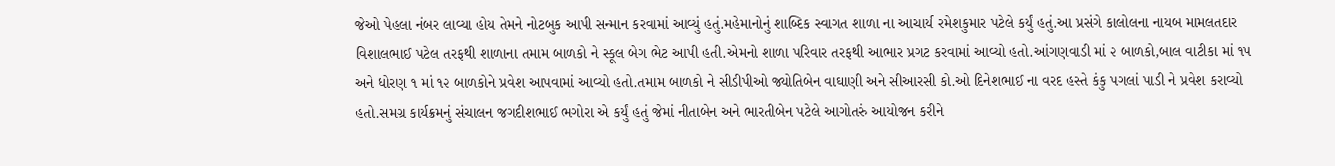જેઓ પેહલા નંબર લાવ્યા હોય તેમને નોટબુક આપી સન્માન કરવામાં આવ્યું હતું.મહેમાનોનું શાબ્દિક સ્વાગત શાળા ના આચાર્ય રમેશકુમાર પટેલે કર્યું હતું.આ પ્રસંગે કાલોલના નાયબ મામલતદાર વિશાલભાઈ પટેલ તરફથી શાળાના તમામ બાળકો ને સ્કૂલ બેગ ભેટ આપી હતી.એમનો શાળા પરિવાર તરફથી આભાર પ્રગટ કરવામાં આવ્યો હતો.આંગણવાડી માં ૨ બાળકો,બાલ વાટીકા માં ૧૫ અને ધોરણ ૧ માં ૧૨ બાળકોને પ્રવેશ આપવામાં આવ્યો હતો.તમામ બાળકો ને સીડીપીઓ જ્યોતિબેન વાઘાણી અને સીઆરસી કો.ઓ દિનેશભાઈ ના વરદ હસ્તે કંકુ પગલાં પાડી ને પ્રવેશ કરાવ્યો હતો.સમગ્ર કાર્યક્રમનું સંચાલન જગદીશભાઈ ભગોરા એ કર્યું હતું જેમાં નીતાબેન અને ભારતીબેન પટેલે આગોતરું આયોજન કરીને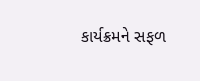કાર્યક્રમને સફળ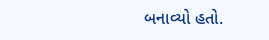બનાવ્યો હતો.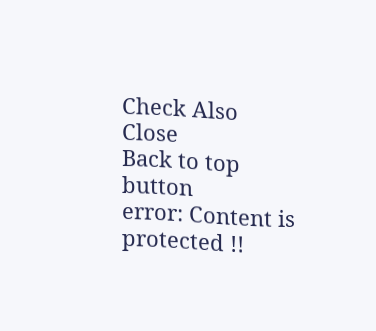Check Also
Close
Back to top button
error: Content is protected !!